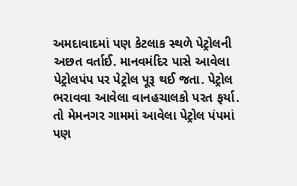અમદાવાદમાં પણ કેટલાક સ્થળે પેટ્રોલની અછત વર્તાઈ. માનવમંદિર પાસે આવેલા પેટ્રોલપંપ પર પેટ્રોલ પૂરૂ થઈ જતા. પેટ્રોલ ભરાવવા આવેલા વાનહચાલકો પરત ફર્યા. તો મેમનગર ગામમાં આવેલા પેટ્રોલ પંપમાં પણ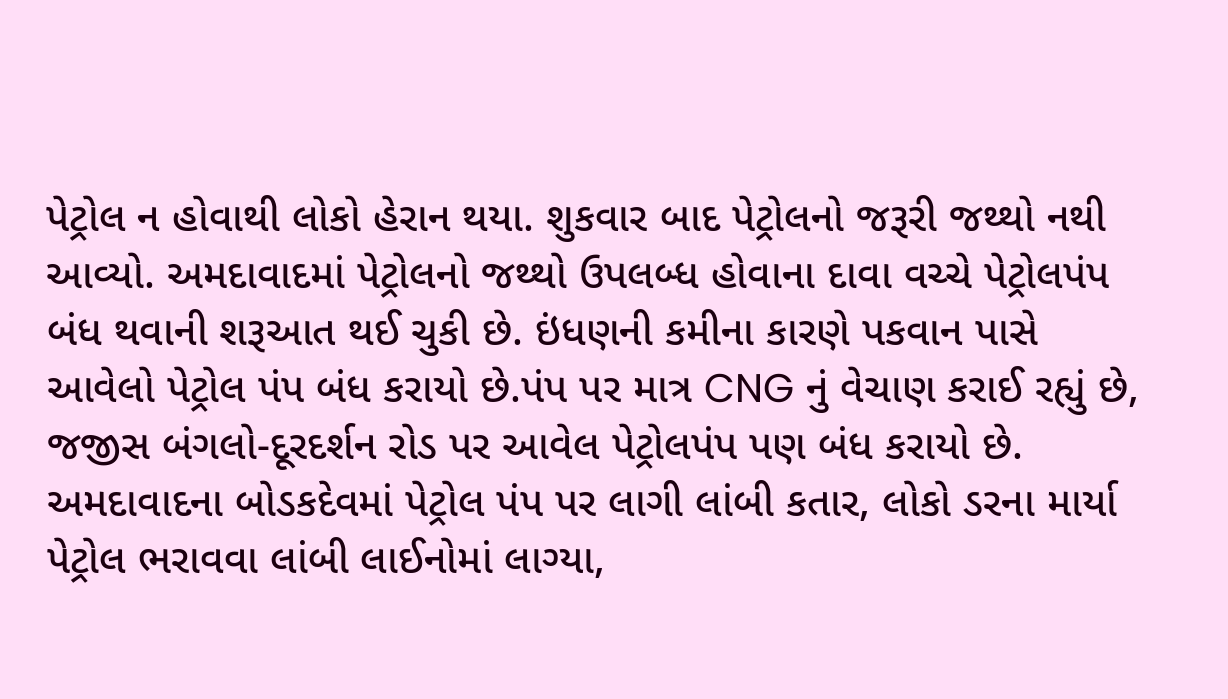પેટ્રોલ ન હોવાથી લોકો હેરાન થયા. શુકવાર બાદ પેટ્રોલનો જરૂરી જથ્થો નથી આવ્યો. અમદાવાદમાં પેટ્રોલનો જથ્થો ઉપલબ્ધ હોવાના દાવા વચ્ચે પેટ્રોલપંપ બંધ થવાની શરૂઆત થઈ ચુકી છે. ઇંધણની કમીના કારણે પકવાન પાસે આવેલો પેટ્રોલ પંપ બંધ કરાયો છે.પંપ પર માત્ર CNG નું વેચાણ કરાઈ રહ્યું છે, જજીસ બંગલો-દૂરદર્શન રોડ પર આવેલ પેટ્રોલપંપ પણ બંધ કરાયો છે. અમદાવાદના બોડકદેવમાં પેટ્રોલ પંપ પર લાગી લાંબી કતાર, લોકો ડરના માર્યા પેટ્રોલ ભરાવવા લાંબી લાઈનોમાં લાગ્યા,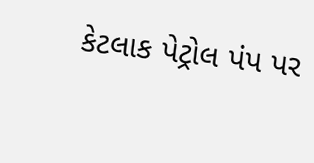કેટલાક પેટ્રોલ પંપ પર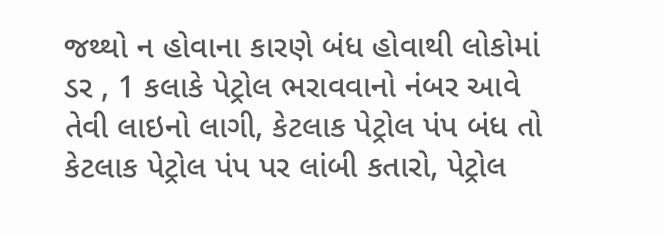જથ્થો ન હોવાના કારણે બંધ હોવાથી લોકોમાં ડર , 1 કલાકે પેટ્રોલ ભરાવવાનો નંબર આવે તેવી લાઇનો લાગી, કેટલાક પેટ્રોલ પંપ બંધ તો કેટલાક પેટ્રોલ પંપ પર લાંબી કતારો, પેટ્રોલ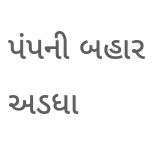પંપની બહાર અડધા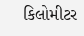કિલોમીટર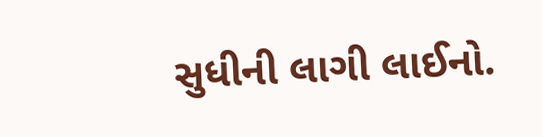સુધીની લાગી લાઈનો.